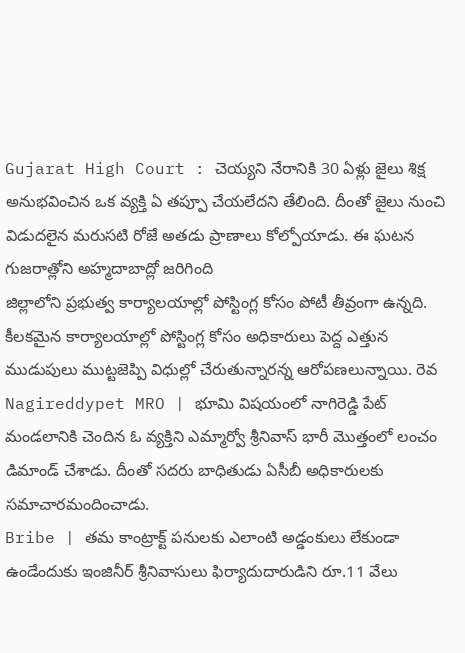Gujarat High Court : చెయ్యని నేరానికి 30 ఏళ్లు జైలు శిక్ష అనుభవించిన ఒక వ్యక్తి ఏ తప్పూ చేయలేదని తేలింది. దీంతో జైలు నుంచి విడుదలైన మరుసటి రోజే అతడు ప్రాణాలు కోల్పోయాడు. ఈ ఘటన గుజరాత్లోని అహ్మదాబాద్లో జరిగింది
జిల్లాలోని ప్రభుత్వ కార్యాలయాల్లో పోస్టింగ్ల కోసం పోటీ తీవ్రంగా ఉన్నది. కీలకమైన కార్యాలయాల్లో పోస్టింగ్ల కోసం అధికారులు పెద్ద ఎత్తున ముడుపులు ముట్టజెప్పి విధుల్లో చేరుతున్నారన్న ఆరోపణలున్నాయి. రెవ
Nagireddypet MRO | భూమి విషయంలో నాగిరెడ్డి పేట్ మండలానికి చెందిన ఓ వ్యక్తిని ఎమ్మార్వో శ్రీనివాస్ భారీ మొత్తంలో లంచం డిమాండ్ చేశాడు. దీంతో సదరు బాధితుడు ఏసీబీ అధికారులకు సమాచారమందించాడు.
Bribe | తమ కాంట్రాక్ట్ పనులకు ఎలాంటి అడ్డంకులు లేకుండా ఉండేందుకు ఇంజినీర్ శ్రీనివాసులు ఫిర్యాదుదారుడిని రూ.11 వేలు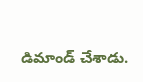డిమాండ్ చేశాడు.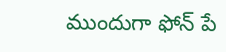ముందుగా ఫోన్ పే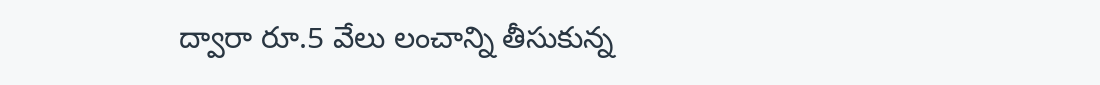ద్వారా రూ.5 వేలు లంచాన్ని తీసుకున్న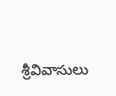శ్రీవివాసులు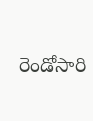రెండోసారి